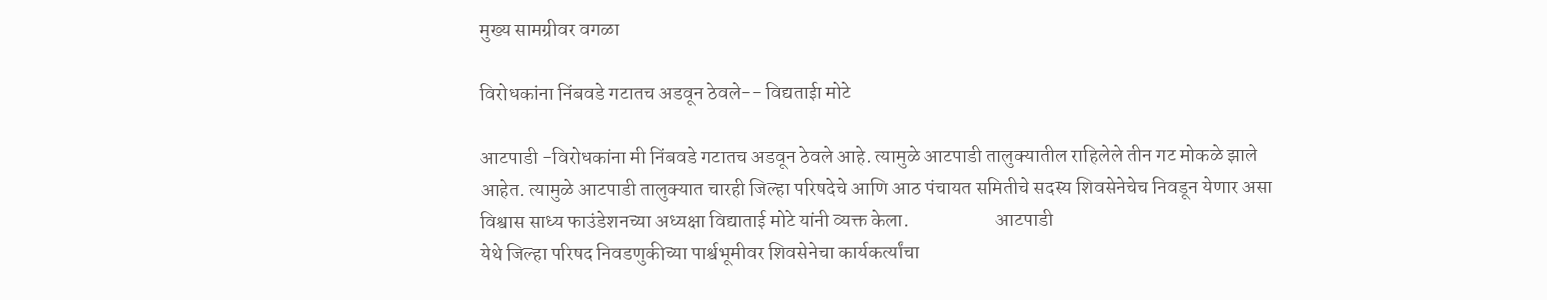मुख्य सामग्रीवर वगळा

विरोधकांना निंबवडे गटातच अडवून ठेवले-- विद्यताईा मोटे

आटपाडी -विरोधकांना मी निंबवडे गटातच अडवून ठेवले आहे. त्यामुळे आटपाडी तालुक्यातील राहिलेले तीन गट मोकळे झाले आहेत. त्यामुळे आटपाडी तालुक्यात चारही जिल्हा परिषदेचे आणि आठ पंचायत समितीचे सदस्य शिवसेनेचेच निवडून येणार असा विश्वास साध्य फाउंडेशनच्या अध्यक्षा विद्याताई मोटे यांनी व्यक्त केला.                      आटपाडी
येथे जिल्हा परिषद निवडणुकीच्या पार्श्वभूमीवर शिवसेनेचा कार्यकर्त्यांचा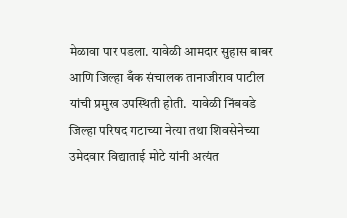मेळावा पार पडला. यावेळी आमदार सुहास बाबर आणि जिल्हा बँक संचालक तानाजीराव पाटील यांची प्रमुख उपस्थिती होती.  यावेळी निंबवडे जिल्हा परिषद गटाच्या नेत्या तथा शिवसेनेच्या उमेदवार विद्याताई मोटे यांनी अत्यंत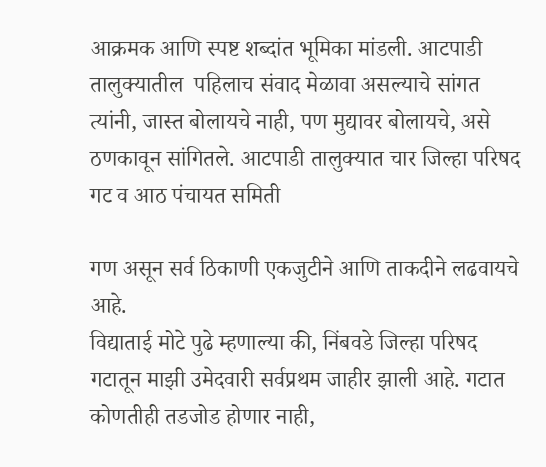आक्रमक आणि स्पष्ट शब्दांत भूमिका मांडली. आटपाडी तालुक्यातील  पहिलाच संवाद मेळावा असल्याचे सांगत त्यांनी, जास्त बोलायचे नाही, पण मुद्यावर बोलायचे, असे ठणकावून सांगितले. आटपाडी तालुक्यात चार जिल्हा परिषद गट व आठ पंचायत समिती

गण असून सर्व ठिकाणी एकजुटीने आणि ताकदीने लढवायचे आहे.
विद्याताई मोटे पुढे म्हणाल्या की, निंबवडे जिल्हा परिषद गटातून माझी उमेदवारी सर्वप्रथम जाहीर झाली आहे. गटात कोणतीही तडजोड होणार नाही,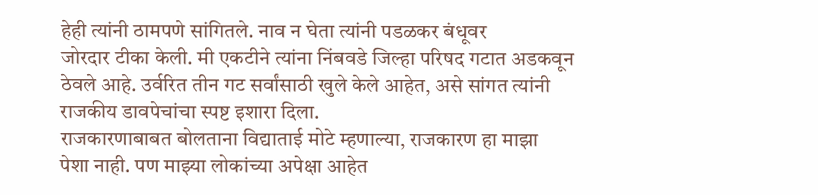हेही त्यांनी ठामपणे सांगितले. नाव न घेता त्यांनी पडळकर बंधूवर
जोरदार टीका केली. मी एकटीने त्यांना निंबवडे जिल्हा परिषद गटात अडकवून ठेवले आहे. उर्वरित तीन गट सर्वांसाठी खुले केले आहेत, असे सांगत त्यांनी राजकीय डावपेचांचा स्पष्ट इशारा दिला.
राजकारणाबाबत बोलताना विद्याताई मोटे म्हणाल्या, राजकारण हा माझा
पेशा नाही. पण माझ्या लोकांच्या अपेक्षा आहेत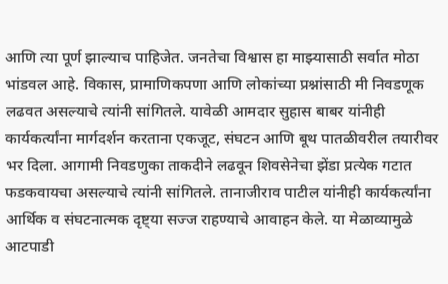आणि त्या पूर्ण झाल्याच पाहिजेत. जनतेचा विश्वास हा माझ्यासाठी सर्वात मोठा भांडवल आहे. विकास, प्रामाणिकपणा आणि लोकांच्या प्रश्नांसाठी मी निवडणूक लढवत असल्याचे त्यांनी सांगितले. यावेळी आमदार सुहास बाबर यांनीही कार्यकर्त्यांना मार्गदर्शन करताना एकजूट, संघटन आणि बूथ पातळीवरील तयारीवर भर दिला. आगामी निवडणुका ताकदीने लढवून शिवसेनेचा झेंडा प्रत्येक गटात फडकवायचा असल्याचे त्यांनी सांगितले. तानाजीराव पाटील यांनीही कार्यकर्त्यांना आर्थिक व संघटनात्मक दृष्ट्या सज्ज राहण्याचे आवाहन केले. या मेळाव्यामुळे आटपाडी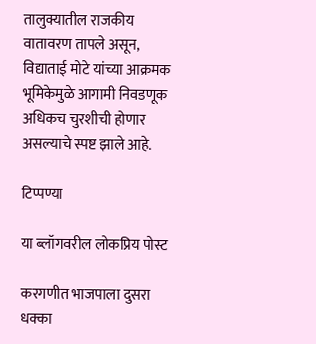तालुक्यातील राजकीय वातावरण तापले असून, विद्याताई मोटे यांच्या आक्रमक भूमिकेमुळे आगामी निवडणूक अधिकच चुरशीची होणार असल्याचे स्पष्ट झाले आहे.

टिप्पण्या

या ब्लॉगवरील लोकप्रिय पोस्ट

करगणीत भाजपाला दुसरा धक्का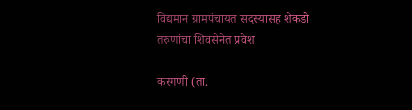विद्यमान ग्रामपंचायत सदस्यासह शेकडो तरुणांचा शिवसेनेत प्रवेश

करगणी (ता.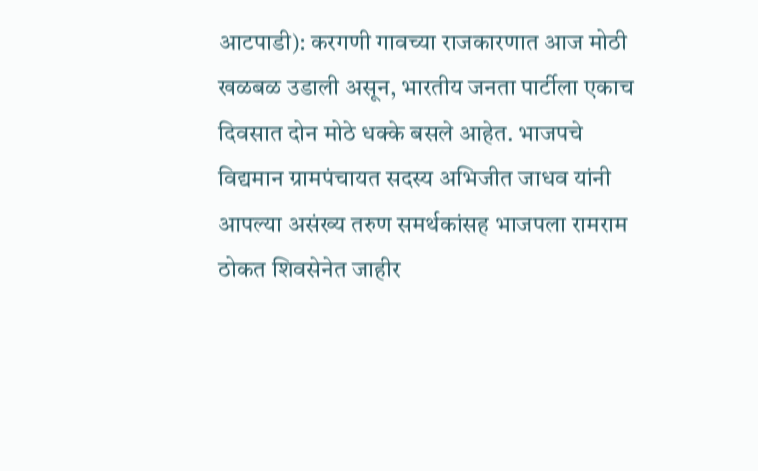आटपाडी): करगणी गावच्या राजकारणात आज मोठी खळबळ उडाली असून, भारतीय जनता पार्टीला एकाच दिवसात दोन मोठे धक्के बसले आहेत. भाजपचे विद्यमान ग्रामपंचायत सदस्य अभिजीत जाधव यांनी आपल्या असंख्य तरुण समर्थकांसह भाजपला रामराम ठोकत शिवसेनेत जाहीर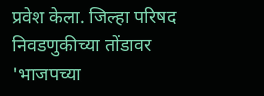प्रवेश केला. जिल्हा परिषद निवडणुकीच्या तोंडावर 'भाजपच्या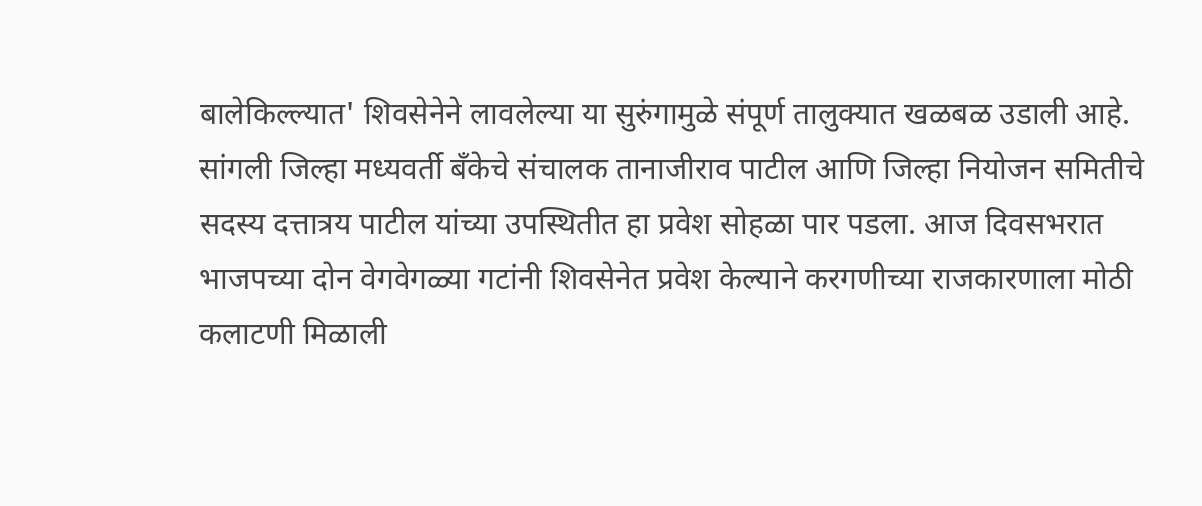बालेकिल्ल्यात' शिवसेनेने लावलेल्या या सुरुंगामुळे संपूर्ण तालुक्यात खळबळ उडाली आहे. सांगली जिल्हा मध्यवर्ती बँकेचे संचालक तानाजीराव पाटील आणि जिल्हा नियोजन समितीचे सदस्य दत्तात्रय पाटील यांच्या उपस्थितीत हा प्रवेश सोहळा पार पडला. आज दिवसभरात भाजपच्या दोन वेगवेगळ्या गटांनी शिवसेनेत प्रवेश केल्याने करगणीच्या राजकारणाला मोठी कलाटणी मिळाली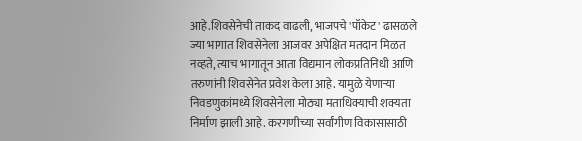आहे.शिवसेनेची ताकद वाढली, भाजपचे 'पॉकेट' ढासळले ज्या भागात शिवसेनेला आजवर अपेक्षित मतदान मिळत नव्हते, त्याच भागातून आता विद्यमान लोकप्रतिनिधी आणि तरुणांनी शिवसेनेत प्रवेश केला आहे. यामुळे येणाऱ्या निवडणुकांमध्ये शिवसेनेला मोठ्या मताधिक्याची शक्यता निर्माण झाली आहे. करगणीच्या सर्वांगीण विकासासाठी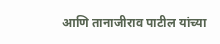आणि तानाजीराव पाटील यांच्या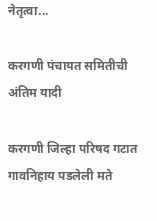नेतृत्वा...

करगणी पंचायत समितीची अंतिम यादी

करगणी जिल्हा परिषद गटात गावनिहाय पडलेली मते